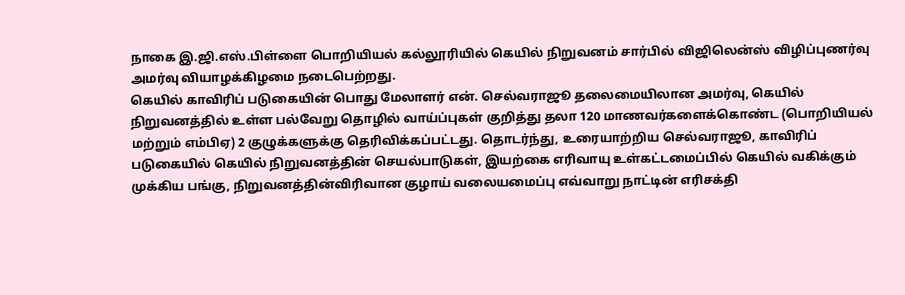நாகை இ.ஜி.எஸ்.பிள்ளை பொறியியல் கல்லூரியில் கெயில் நிறுவனம் சார்பில் விஜிலென்ஸ் விழிப்புணர்வு அமர்வு வியாழக்கிழமை நடைபெற்றது.
கெயில் காவிரிப் படுகையின் பொது மேலாளர் என். செல்வராஜூ தலைமையிலான அமர்வு, கெயில் நிறுவனத்தில் உள்ள பல்வேறு தொழில் வாய்ப்புகள் குறித்து தலா 120 மாணவர்களைக்கொண்ட (பொறியியல் மற்றும் எம்பிஏ) 2 குழுக்களுக்கு தெரிவிக்கப்பட்டது. தொடர்ந்து, உரையாற்றிய செல்வராஜூ, காவிரிப் படுகையில் கெயில் நிறுவனத்தின் செயல்பாடுகள், இயற்கை எரிவாயு உள்கட்டமைப்பில் கெயில் வகிக்கும் முக்கிய பங்கு, நிறுவனத்தின்விரிவான குழாய் வலையமைப்பு எவ்வாறு நாட்டின் எரிசக்தி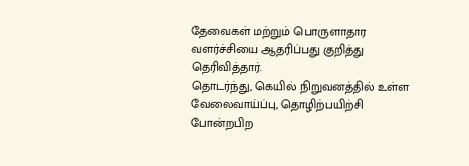தேவைகள் மற்றும் பொருளாதார வளர்ச்சியை ஆதரிப்பது குறித்து தெரிவித்தார்.
தொடர்ந்து, கெயில் நிறுவனத்தில் உள்ள வேலைவாய்ப்பு, தொழிற்பயிற்சி போன்றபிற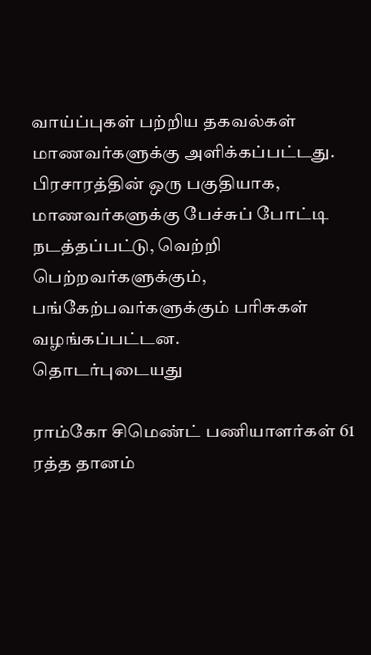வாய்ப்புகள் பற்றிய தகவல்கள் மாணவர்களுக்கு அளிக்கப்பட்டது. பிரசாரத்தின் ஒரு பகுதியாக, மாணவர்களுக்கு பேச்சுப் போட்டி நடத்தப்பட்டு, வெற்றி பெற்றவர்களுக்கும், பங்கேற்பவர்களுக்கும் பரிசுகள் வழங்கப்பட்டன.
தொடர்புடையது

ராம்கோ சிமெண்ட் பணியாளர்கள் 61 ரத்த தானம்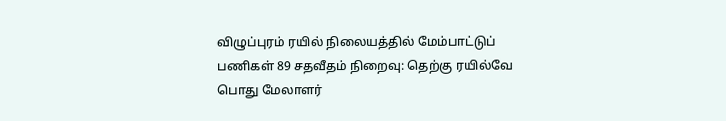விழுப்புரம் ரயில் நிலையத்தில் மேம்பாட்டுப் பணிகள் 89 சதவீதம் நிறைவு: தெற்கு ரயில்வே பொது மேலாளர்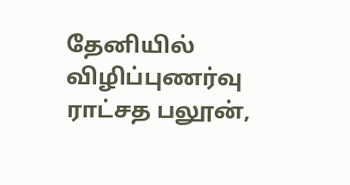தேனியில் விழிப்புணர்வு ராட்சத பலூன்,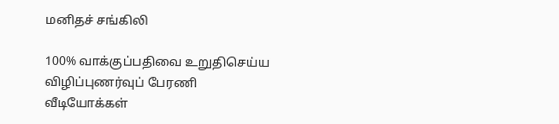மனிதச் சங்கிலி

100% வாக்குப்பதிவை உறுதிசெய்ய விழிப்புணர்வுப் பேரணி
வீடியோக்கள்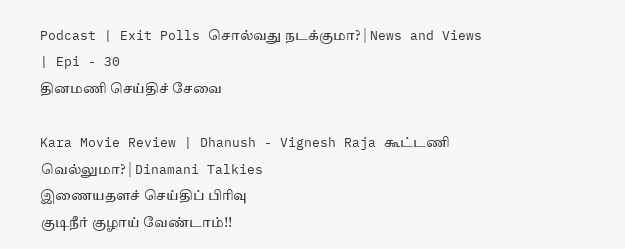Podcast | Exit Polls சொல்வது நடக்குமா? | News and Views | Epi - 30
தினமணி செய்திச் சேவை

Kara Movie Review | Dhanush - Vignesh Raja கூட்டணி வெல்லுமா? | Dinamani Talkies
இணையதளச் செய்திப் பிரிவு
குடிநீர் குழாய் வேண்டாம்!!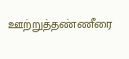ஊற்றுத்தண்ணீரை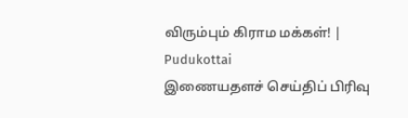விரும்பும் கிராம மக்கள்! | Pudukottai
இணையதளச் செய்திப் பிரிவு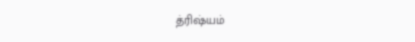த்ரிஷ்யம்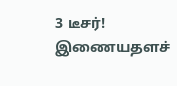3 டீசர்!
இணையதளச்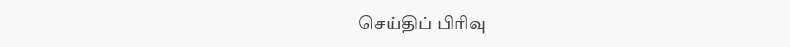செய்திப் பிரிவு